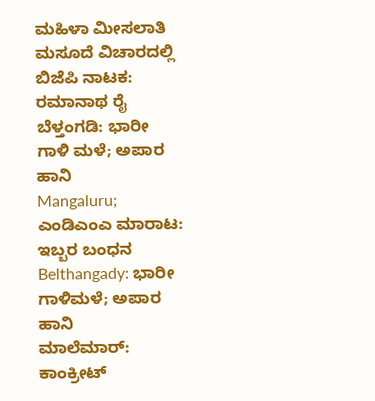ಮಹಿಳಾ ಮೀಸಲಾತಿ ಮಸೂದೆ ವಿಚಾರದಲ್ಲಿ ಬಿಜೆಪಿ ನಾಟಕ: ರಮಾನಾಥ ರೈ
ಬೆಳ್ತಂಗಡಿ: ಭಾರೀ ಗಾಳಿ ಮಳೆ; ಅಪಾರ ಹಾನಿ
Mangaluru; ಎಂಡಿಎಂಎ ಮಾರಾಟ: ಇಬ್ಬರ ಬಂಧನ
Belthangady: ಭಾರೀ ಗಾಳಿಮಳೆ; ಅಪಾರ ಹಾನಿ
ಮಾಲೆಮಾರ್: ಕಾಂಕ್ರೀಟ್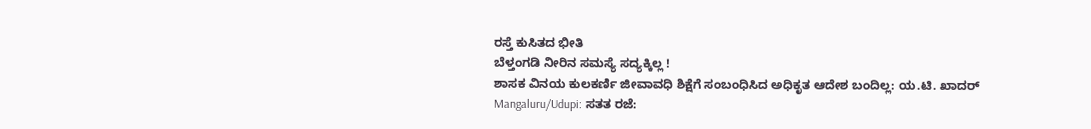ರಸ್ತೆ ಕುಸಿತದ ಭೀತಿ
ಬೆಳ್ತಂಗಡಿ ನೀರಿನ ಸಮಸ್ಯೆ ಸದ್ಯಕ್ಕಿಲ್ಲ !
ಶಾಸಕ ವಿನಯ ಕುಲಕರ್ಣಿ ಜೀವಾವಧಿ ಶಿಕ್ಷೆಗೆ ಸಂಬಂಧಿಸಿದ ಅಧಿಕೃತ ಆದೇಶ ಬಂದಿಲ್ಲ: ಯ.ಟಿ. ಖಾದರ್
Mangaluru/Udupi: ಸತತ ರಜೆ: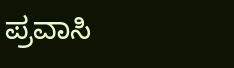ಪ್ರವಾಸಿ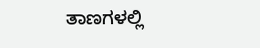ತಾಣಗಳಲ್ಲಿ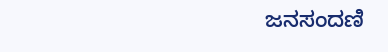ಜನಸಂದಣಿ